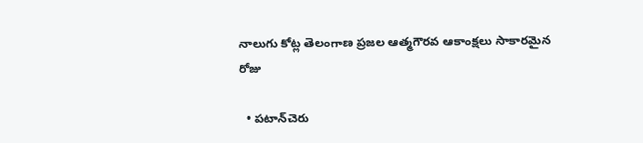నాలుగు కోట్ల తెలంగాణ ప్రజల ఆత్మగౌరవ ఆకాంక్షలు సాకారమైన రోజు

  • పటాన్‌చెరు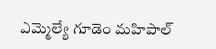ఎమ్మెల్యే గూడెం మహిపాల్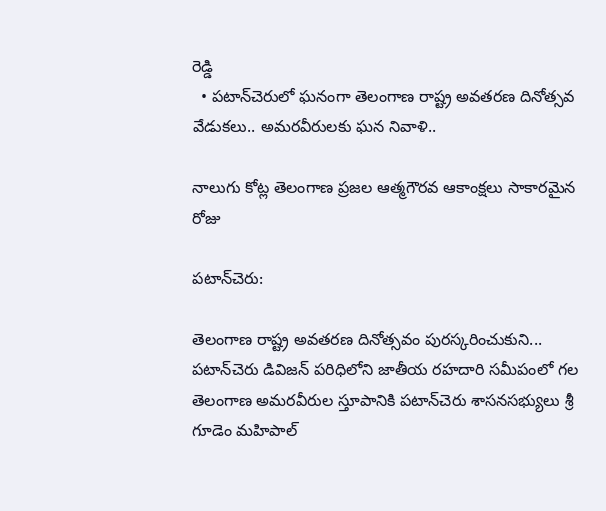రెడ్డి
  • పటాన్‌చెరులో ఘనంగా తెలంగాణ రాష్ట్ర అవతరణ దినోత్సవ వేడుకలు.. అమరవీరులకు ఘన నివాళి..

నాలుగు కోట్ల తెలంగాణ ప్రజల ఆత్మగౌరవ ఆకాంక్షలు సాకారమైన రోజు

పటాన్‌చెరు:

తెలంగాణ రాష్ట్ర అవతరణ దినోత్సవం పురస్కరించుకుని... పటాన్‌చెరు డివిజన్ పరిధిలోని జాతీయ రహదారి సమీపంలో గల తెలంగాణ అమరవీరుల స్తూపానికి పటాన్‌చెరు శాసనసభ్యులు శ్రీ గూడెం మహిపాల్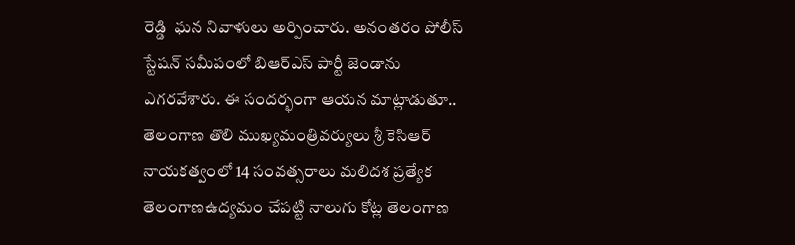రెడ్డి  ఘన నివాళులు అర్పించారు. అనంతరం పోలీస్ స్టేషన్ సమీపంలో బిఆర్ఎస్ పార్టీ జెండాను ఎగరవేశారు. ఈ సందర్భంగా ఆయన మాట్లాడుతూ.. తెలంగాణ తొలి ముఖ్యమంత్రివర్యులు శ్రీ కెసిఆర్  నాయకత్వంలో 14 సంవత్సరాలు మలిదశ ప్రత్యేక తెలంగాణఉద్యమం చేపట్టి నాలుగు కోట్ల తెలంగాణ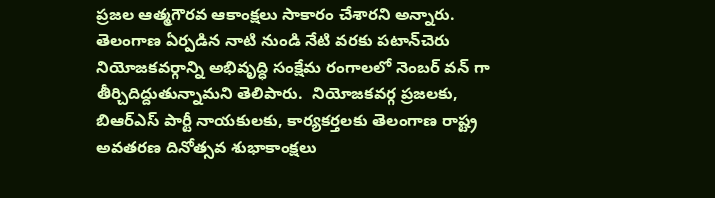ప్రజల ఆత్మగౌరవ ఆకాంక్షలు సాకారం చేశారని అన్నారు. తెలంగాణ ఏర్పడిన నాటి నుండి నేటి వరకు పటాన్‌చెరు నియోజకవర్గాన్ని అభివృద్ధి సంక్షేమ రంగాలలో నెంబర్ వన్ గా తీర్చిదిద్దుతున్నామని తెలిపారు.  నియోజకవర్గ ప్రజలకు, బిఆర్ఎస్ పార్టీ నాయకులకు, కార్యకర్తలకు తెలంగాణ రాష్ట్ర అవతరణ దినోత్సవ శుభాకాంక్షలు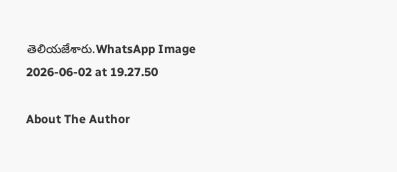తెలియజేశారు.WhatsApp Image 2026-06-02 at 19.27.50

About The Author